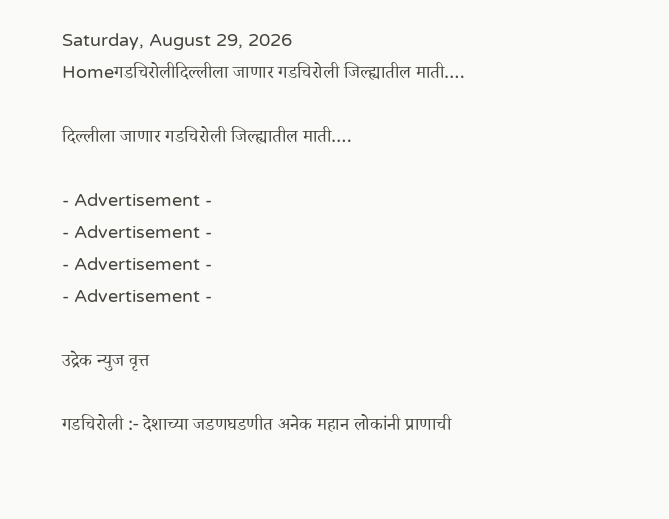Saturday, August 29, 2026
Homeगडचिरोलीदिल्लीला जाणार गडचिरोली जिल्ह्यातील माती….

दिल्लीला जाणार गडचिरोली जिल्ह्यातील माती….

- Advertisement -
- Advertisement -
- Advertisement -
- Advertisement -

उद्रेक न्युज वृत्त

गडचिरोली :- देशाच्या जडणघडणीत अनेक महान लोकांनी प्राणाची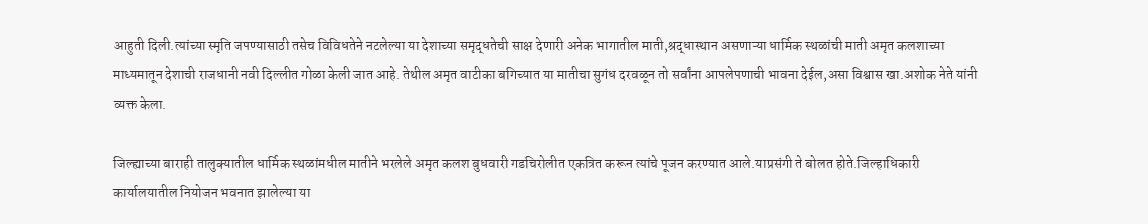आहुती दिली.त्यांच्या स्मृति जपण्यासाठी तसेच विविधतेने नटलेल्या या देशाच्या समृद्धतेची साक्ष देणारी अनेक भागातील माती,श्रद्धास्थान असणाऱ्या धार्मिक स्थळांची माती अमृत कलशाच्या माध्यमातून देशाची राजधानी नवी दिल्लीत गोळा केली जात आहे. तेथील अमृत वाटीका बगिच्यात या मातीचा सुगंध दरवळून तो सर्वांना आपलेपणाची भावना देईल,असा विश्वास खा.अशोक नेते यांनी व्यक्त केला.

जिल्ह्याच्या बाराही तालुक्यातील धार्मिक स्थळांमधील मातीने भरलेले अमृत कलश बुधवारी गडचिरोलीत एकत्रित करून त्यांचे पूजन करण्यात आले.याप्रसंगी ते बोलत होते.जिल्हाधिकारी कार्यालयातील नियोजन भवनात झालेल्या या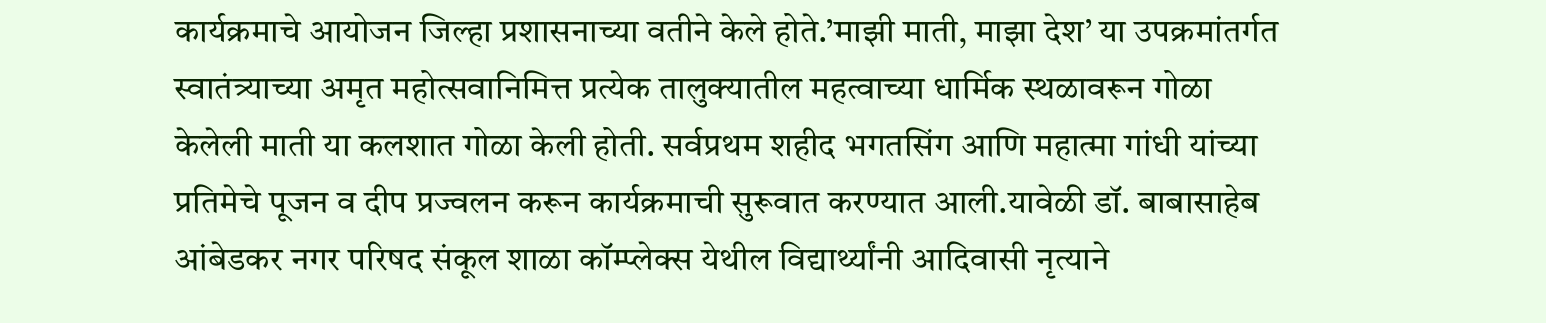कार्यक्रमाचे आयोजन जिल्हा प्रशासनाच्या वतीने केले होते.’माझी माती, माझा देश’ या उपक्रमांतर्गत स्वातंत्र्याच्या अमृत महोत्सवानिमित्त प्रत्येक तालुक्यातील महत्वाच्या धार्मिक स्थळावरून गोळा केलेली माती या कलशात गोळा केली होती. सर्वप्रथम शहीद भगतसिंग आणि महात्मा गांधी यांच्या प्रतिमेचे पूजन व दीप प्रज्वलन करून कार्यक्रमाची सुरूवात करण्यात आली.यावेळी डॉ. बाबासाहेब आंबेडकर नगर परिषद संकूल शाळा कॉम्प्लेक्स येथील विद्यार्थ्यांनी आदिवासी नृत्याने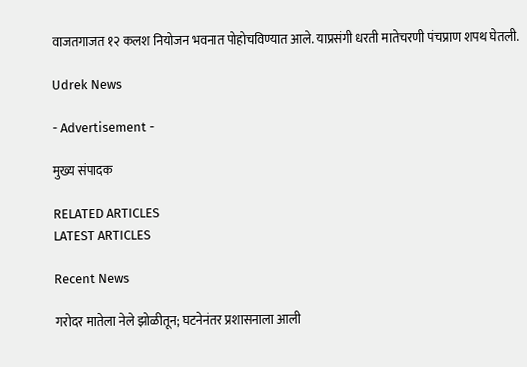वाजतगाजत १२ कलश नियोजन भवनात पोहोचविण्यात आले. याप्रसंगी धरती मातेचरणी पंचप्राण शपथ घेतली.

Udrek News

- Advertisement -

मुख्य संपादक

RELATED ARTICLES
LATEST ARTICLES

Recent News

गरोदर मातेला नेले झोळीतून; घटनेनंतर प्रशासनाला आली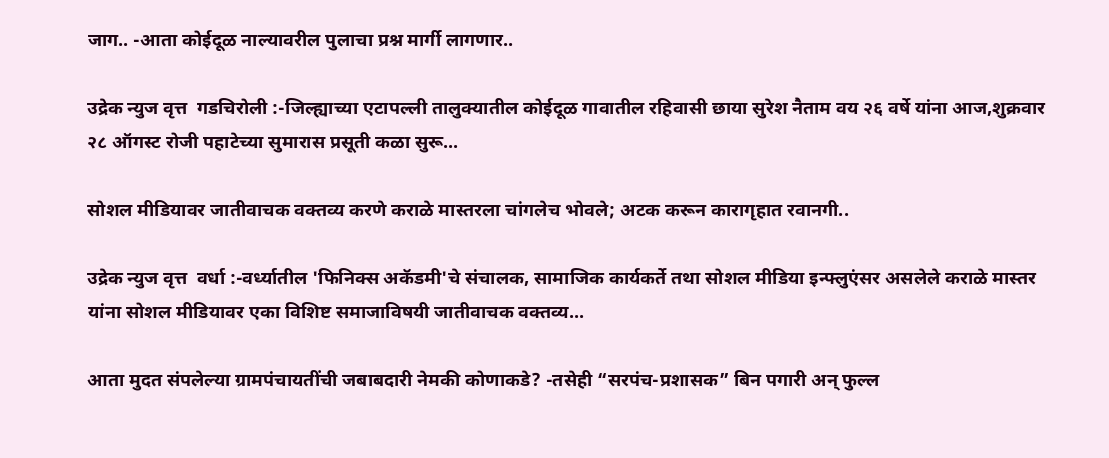जाग.. -आता कोईदूळ नाल्यावरील पुलाचा प्रश्न मार्गी लागणार..

उद्रेक न्युज वृत्त  गडचिरोली :-जिल्ह्याच्या एटापल्ली तालुक्यातील कोईदूळ गावातील रहिवासी छाया सुरेश नैताम वय २६ वर्षे यांना आज,शुक्रवार २८ ऑगस्ट रोजी पहाटेच्या सुमारास प्रसूती कळा सुरू...

सोशल मीडियावर जातीवाचक वक्तव्य करणे कराळे मास्तरला चांगलेच भोवले; अटक करून कारागृहात रवानगी..

उद्रेक न्युज वृत्त  वर्धा :-वर्ध्यातील 'फिनिक्स अकॅडमी'चे संचालक, सामाजिक कार्यकर्ते तथा सोशल मीडिया इन्फ्लुएंसर असलेले कराळे मास्तर यांना सोशल मीडियावर एका विशिष्ट समाजाविषयी जातीवाचक वक्तव्य...

आता मुदत संपलेल्या ग्रामपंचायतींची जबाबदारी नेमकी कोणाकडे? -तसेही “सरपंच-प्रशासक” बिन पगारी अन् फुल्ल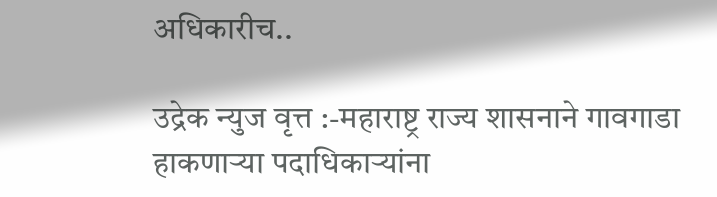अधिकारीच..

उद्रेक न्युज वृत्त :-महाराष्ट्र राज्य शासनाने गावगाडा हाकणाऱ्या पदाधिकाऱ्यांना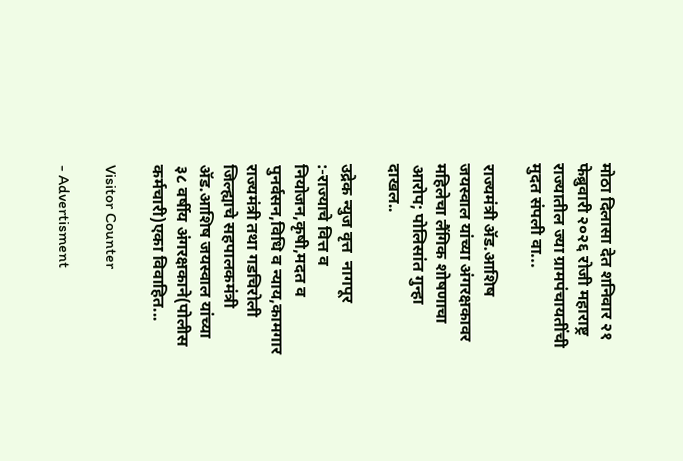मोठा दिलासा देत शनिवार २१ फेब्रुवारी २०२६ रोजी महाराष्ट्र राज्यातील ज्या ग्रामपंचायतींची मुदत संपली वा...

राज्यमंत्री ॲड.आशिष जयस्वाल यांच्या अंगरक्षकावर महिलेचा लैंगिक शोषणाचा आरोप; पोलिसांत गुन्हा दाखल..

उद्रेक न्युज वृत्त  नागपूर :-राज्याचे वित्त व नियोजन,कृषी,मदत व पुनर्वसन,विधि व न्याय,कामगार राज्यमंत्री तथा गडचिरोली जिल्ह्याचे सहपालकमंत्री ॲड.आशिष जयस्वाल यांच्या ३८ वर्षीय अंगरक्षकाने(पोलीस कर्मचारी)एका विवाहित...

Visitor Counter

- Advertisment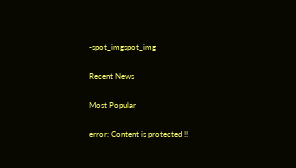-spot_imgspot_img

Recent News

Most Popular

error: Content is protected !!